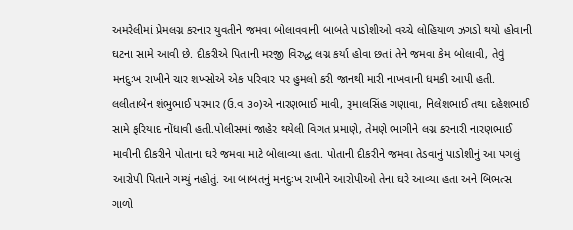અમરેલીમાં પ્રેમલગ્ન કરનાર યુવતીને જમવા બોલાવવાની બાબતે પાડોશીઓ વચ્ચે લોહિયાળ ઝગડો થયો હોવાની ઘટના સામે આવી છે. દીકરીએ પિતાની મરજી વિરુદ્ધ લગ્ન કર્યા હોવા છતાં તેને જમવા કેમ બોલાવી, તેવું મનદુઃખ રાખીને ચાર શખ્સોએ એક પરિવાર પર હુમલો કરી જાનથી મારી નાખવાની ધમકી આપી હતી. લલીતાબેન શંભુભાઈ પરમાર (ઉ.વ ૩૦)એ નારણભાઈ માવી, રૂમાલસિંહ ગણાવા, નિલેશભાઈ તથા દહેશભાઈ સામે ફરિયાદ નોંધાવી હતી.પોલીસમાં જાહેર થયેલી વિગત પ્રમાણે, તેમણે ભાગીને લગ્ન કરનારી નારણભાઈ માવીની દીકરીને પોતાના ઘરે જમવા માટે બોલાવ્યા હતા. પોતાની દીકરીને જમવા તેડવાનું પાડોશીનું આ પગલું આરોપી પિતાને ગમ્યું નહોતું. આ બાબતનું મનદુઃખ રાખીને આરોપીઓ તેના ઘરે આવ્યા હતા અને બિભત્સ ગાળો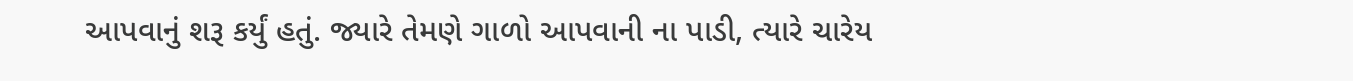આપવાનું શરૂ કર્યું હતું. જ્યારે તેમણે ગાળો આપવાની ના પાડી, ત્યારે ચારેય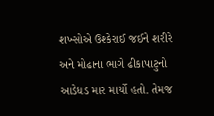શખ્સોએ ઉશ્કેરાઈ જઈને શરીરે અને મોઢાના ભાગે ઢીકાપાટુનો આડેધડ માર માર્યો હતો. તેમજ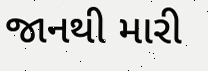જાનથી મારી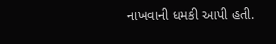નાખવાની ધમકી આપી હતી.